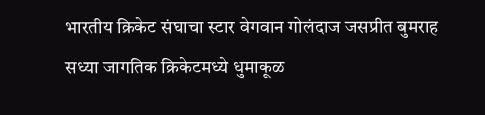भारतीय क्रिकेट संघाचा स्टार वेगवान गोलंदाज जसप्रीत बुमराह सध्या जागतिक क्रिकेटमध्ये धुमाकूळ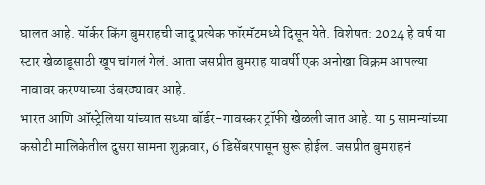घालत आहे. यॉर्कर किंग बुमराहची जादू प्रत्येक फॉरमॅटमध्ये दिसून येते. विशेषत: 2024 हे वर्ष या स्टार खेळाडूसाठी खूप चांगलं गेलं. आता जसप्रीत बुमराह यावर्षी एक अनोखा विक्रम आपल्या नावावर करण्याच्या उंबरठ्यावर आहे.
भारत आणि ऑस्ट्रेलिया यांच्यात सध्या बॉर्डर-गावस्कर ट्रॉफी खेळली जात आहे. या 5 सामन्यांच्या कसोटी मालिकेतील दुसरा सामना शुक्रवार, 6 डिसेंबरपासून सुरू होईल. जसप्रीत बुमराहनं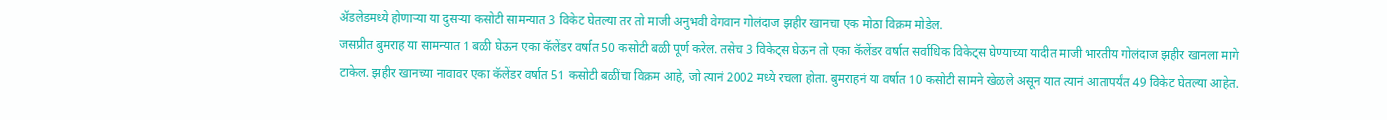ॲडलेडमध्ये होणाऱ्या या दुसऱ्या कसोटी सामन्यात 3 विकेट घेतल्या तर तो माजी अनुभवी वेगवान गोलंदाज झहीर खानचा एक मोठा विक्रम मोडेल.
जसप्रीत बुमराह या सामन्यात 1 बळी घेऊन एका कॅलेंडर वर्षात 50 कसोटी बळी पूर्ण करेल. तसेच 3 विकेट्स घेऊन तो एका कॅलेंडर वर्षात सर्वाधिक विकेट्स घेण्याच्या यादीत माजी भारतीय गोलंदाज झहीर खानला मागे टाकेल. झहीर खानच्या नावावर एका कॅलेंडर वर्षात 51 कसोटी बळींचा विक्रम आहे, जो त्यानं 2002 मध्ये रचला होता. बुमराहनं या वर्षात 10 कसोटी सामने खेळले असून यात त्यानं आतापर्यंत 49 विकेट घेतल्या आहेत.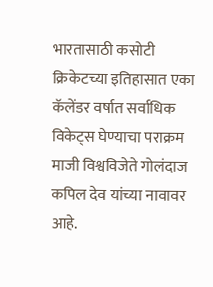भारतासाठी कसोटी क्रिकेटच्या इतिहासात एका कॅलेंडर वर्षात सर्वाधिक विकेट्स घेण्याचा पराक्रम माजी विश्वविजेते गोलंदाज कपिल देव यांच्या नावावर आहे.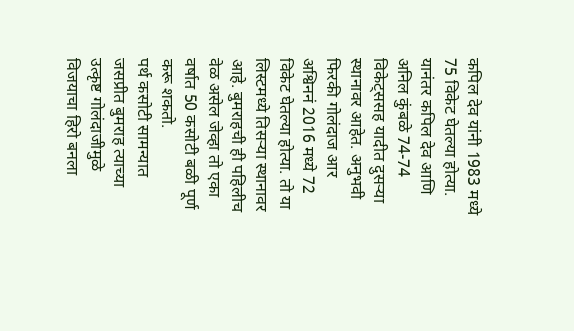कपिल देव यांनी 1983 मध्ये 75 विकेट घेतल्या होत्या. यानंतर कपिल देव आणि अनिल कुंबळे 74-74 विकेट्ससह यादीत दुसऱ्या स्थानावर आहेत. अनुभवी फिरकी गोलंदाज आर अश्विननं 2016 मध्ये 72 विकेट घेतल्या होत्या. तो या लिस्टमध्ये तिसऱ्या स्थानावर आहे. बुमराहची ही पहिलीच वेळ असेल जेव्हा तो एका वर्षात 50 कसोटी बळी पूर्ण करू शकतो.
पर्थ कसोटी सामन्यात जसप्रीत बुमराह त्याच्या उत्कृष्ट गोलंदाजीमुळे विजयाचा हिरो बनला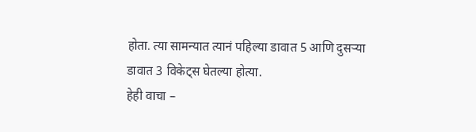होता. त्या सामन्यात त्यानं पहिल्या डावात 5 आणि दुसऱ्या डावात 3 विकेट्स घेतल्या होत्या.
हेही वाचा –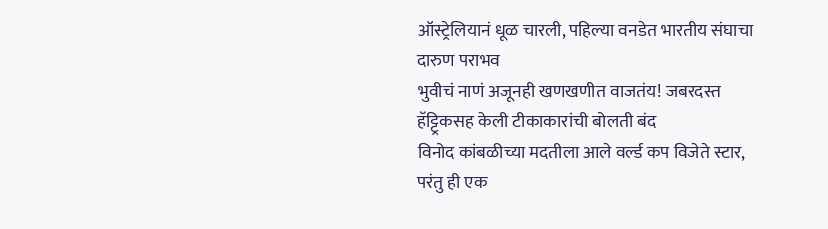ऑस्ट्रेलियानं धूळ चारली, पहिल्या वनडेत भारतीय संघाचा दारुण पराभव
भुवीचं नाणं अजूनही खणखणीत वाजतंय! जबरदस्त हॅट्ट्रिकसह केली टीकाकारांची बोलती बंद
विनोद कांबळीच्या मदतीला आले वर्ल्ड कप विजेते स्टार, परंतु ही एक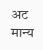अट मान्य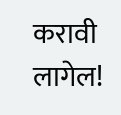करावी लागेल!